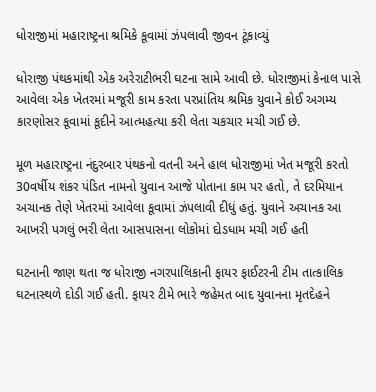ધોરાજીમાં મહારાષ્ટ્રના શ્રમિકે કૂવામાં ઝંપલાવી જીવન ટૂંકાવ્યું

ધોરાજી પંથકમાંથી એક અરેરાટીભરી ઘટના સામે આવી છે. ધોરાજીમાં કેનાલ પાસે આવેલા એક ખેતરમાં મજૂરી કામ કરતા પરપ્રાંતિય શ્રમિક યુવાને કોઈ અગમ્ય કારણોસર કૂવામાં કૂદીને આત્મહત્યા કરી લેતા ચકચાર મચી ગઈ છે.

મૂળ મહારાષ્ટ્રના નંદુરબાર પંથકનો વતની અને હાલ ધોરાજીમાં ખેત મજૂરી કરતો 30વર્ષીય શંકર પંડિત નામનો યુવાન આજે પોતાના કામ પર હતો, તે દરમિયાન અચાનક તેણે ખેતરમાં આવેલા કૂવામાં ઝંપલાવી દીધું હતું. યુવાને અચાનક આ આખરી પગલું ભરી લેતા આસપાસના લોકોમાં દોડધામ મચી ગઈ હતી

ઘટનાની જાણ થતા જ ધોરાજી નગરપાલિકાની ફાયર ફાઈટરની ટીમ તાત્કાલિક ઘટનાસ્થળે દોડી ગઈ હતી. ફાયર ટીમે ભારે જહેમત બાદ યુવાનના મૃતદેહને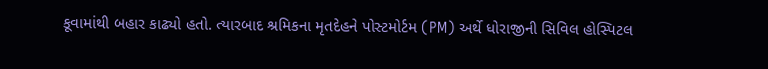કૂવામાંથી બહાર કાઢ્યો હતો. ત્યારબાદ શ્રમિકના મૃતદેહને પોસ્ટમોર્ટમ (PM) અર્થે ધોરાજીની સિવિલ હોસ્પિટલ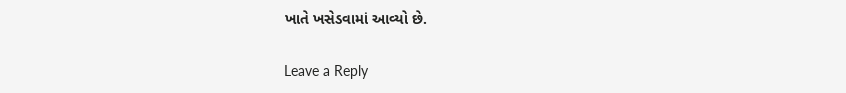ખાતે ખસેડવામાં આવ્યો છે.

Leave a Reply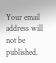Your email address will not be published.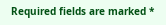Required fields are marked *